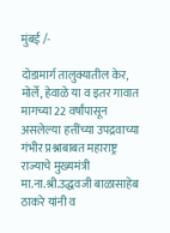मुंबई /-

दोडामार्ग तालुक्यातील केर, मोर्ले, हेवाळे या व इतर गावात मागच्या 22 वर्षांपासून असलेल्या हत्तींच्या उपद्रवाच्या गंभीर प्रश्नाबाबत महाराष्ट्र राज्याचे मुख्यमंत्री मा.ना.श्री.उद्धवजी बाळासाहेब ठाकरे यांनी व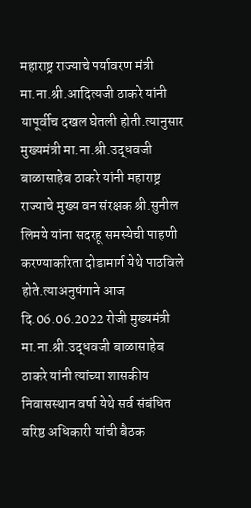महाराष्ट्र राज्याचे पर्यावरण मंत्री मा.ना.श्री.आदित्यजी ठाकरे यांनी यापूर्वीच दखल घेतली होती.त्यानुसार मुख्यमंत्री मा.ना.श्री.उद्धवजी बाळासाहेब ठाकरे यांनी महाराष्ट्र राज्याचे मुख्य वन संरक्षक श्री.सुनील लिमये यांना सदरहू समस्येची पाहणी करण्याकरिता दोडामार्ग येथे पाठविले होते.त्याअनुषंगाने आज दि.06.06.2022 रोजी मुख्यमंत्री मा.ना.श्री.उद्धवजी बाळासाहेब ठाकरे यांनी त्यांच्या शासकीय निवासस्थान वर्षा येथे सर्व संबंधित वरिष्ठ अधिकारी यांची बैठक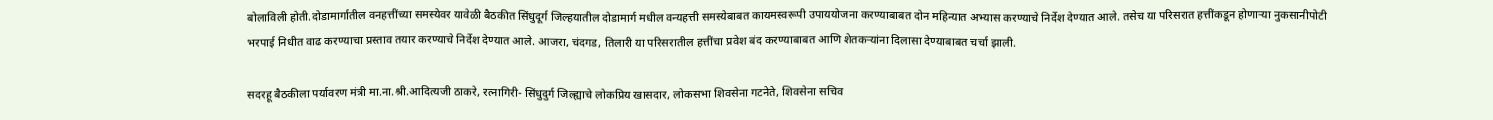बोलाविली होती.दोडामार्गातील वनहत्तींच्या समस्येवर यावेळी बैठकीत सिंधुदूर्ग जिल्हयातील दोडामार्ग मधील वन्यहत्ती समस्येबाबत कायमस्वरूपी उपाययोजना करण्याबाबत दोन महिन्यात अभ्यास करण्याचे निर्देश देण्यात आले. तसेच या परिसरात हत्तींकडून होणाऱ्या नुकसानीपोटी भरपाई निधीत वाढ करण्याचा प्रस्ताव तयार करण्याचे निर्देश देण्यात आले. आजरा, चंदगड, तिलारी या परिसरातील हत्तींचा प्रवेश बंद करण्याबाबत आणि शेतकऱ्यांना दिलासा देण्याबाबत चर्चा झाली.

सदरहू बैठकीला पर्यावरण मंत्री मा.ना.श्री.आदित्यजी ठाकरे, रत्नागिरी- सिंधुदुर्ग जिल्ह्याचे लोकप्रिय खासदार, लोकसभा शिवसेना गटनेते, शिवसेना सचिव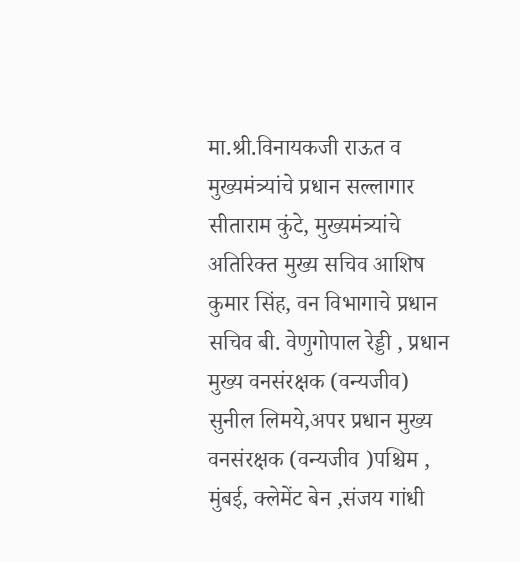मा.श्री.विनायकजी राऊत व मुख्यमंत्र्यांचे प्रधान सल्लागार सीताराम कुंटे, मुख्यमंत्र्यांचे अतिरिक्त मुख्य सचिव आशिष कुमार सिंह, वन विभागाचे प्रधान सचिव बी. वेणुगोपाल रेड्डी , प्रधान मुख्य वनसंरक्षक (वन्यजीव) सुनील लिमये,अपर प्रधान मुख्य वनसंरक्षक (वन्यजीव )पश्चिम , मुंबई, क्लेमेंट बेन ,संजय गांधी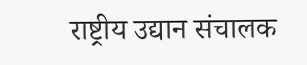राष्ट्रीय उद्यान संचालक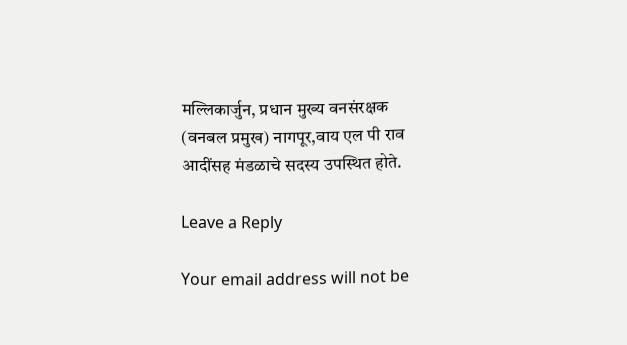मल्लिकार्जुन, प्रधान मुख्य वनसंरक्षक (वनबल प्रमुख) नागपूर,वाय एल पी राव आदींसह मंडळाचे सदस्य उपस्थित होते.

Leave a Reply

Your email address will not be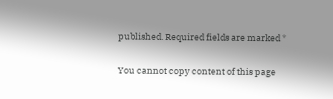published. Required fields are marked *

You cannot copy content of this page